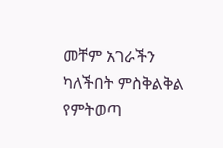መቸም አገራችን
ካለችበት ምስቅልቅል የምትወጣ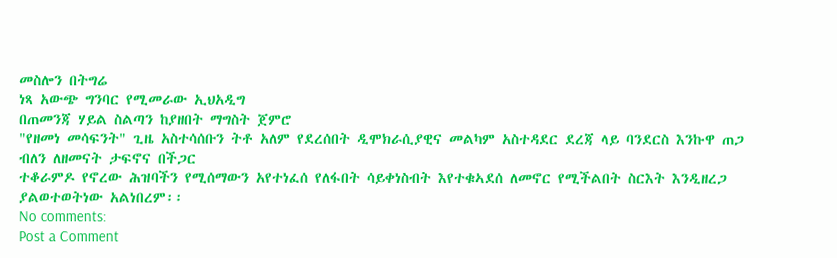መስሎን በትግሬ
ነጻ አውጭ ግንባር የሚመራው ኢህአዲግ
በጠመንጃ ሃይል ስልጣን ከያዘበት ማግስት ጀምሮ
"የዘመነ መሳፍንት" ጊዜ አስተሳሰቡን ትቶ አለም የደረሰበት ዲሞክራሲያዊና መልካም አስተዳደር ደረጃ ላይ ባንደርስ እንኩዋ ጠጋ ብለን ለዘመናት ታፍኖና በችጋር
ተቆራምዶ የኖረው ሕዝባችን የሚሰማውን አየተነፈሰ የለፋበት ሳይቀነስብት እየተቁኣደሰ ለመኖር የሚችልበት ስርእት እንዲዘረጋ
ያልወተወትነው አልነበረም፡፡
No comments:
Post a Comment